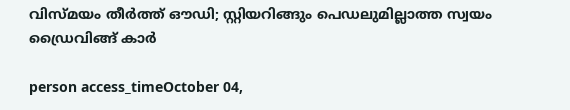വിസ്മയം തീര്‍ത്ത് ഔഡി; സ്റ്റിയറിങ്ങും പെഡലുമില്ലാത്ത സ്വയം ഡ്രൈവിങ്ങ് കാര്‍

person access_timeOctober 04,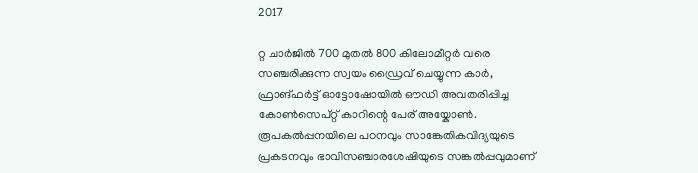2017

റ്റ ചാര്‍ജില്‍ 700 മുതല്‍ 800 കിലോമീറ്റര്‍ വരെ സഞ്ചരിക്കുന്ന സ്വയം ഡ്രൈവ് ചെയ്യുന്ന കാര്‍, ഫ്രാങ്ഫര്‍ട്ട് ഓട്ടോഷോയില്‍ ഔഡി അവതരിപ്പിച്ച കോണ്‍സെപ്റ്റ് കാറിന്റെ പേര് അയ്കോണ്‍. രൂപകല്‍പ്പനയിലെ പഠനവും സാങ്കേതികവിദ്യയുടെ പ്രകടനവും ഭാവിസഞ്ചാരശേഷിയുടെ സങ്കല്‍പ്പവുമാണ്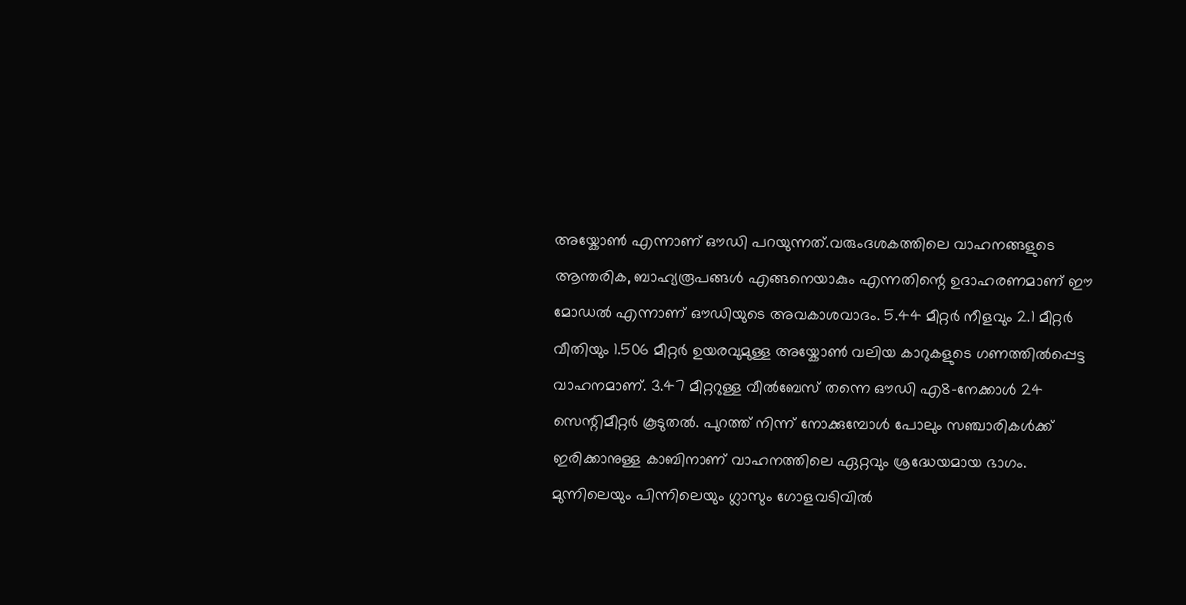അയ്കോണ്‍ എന്നാണ് ഔഡി പറയുന്നത്.വരുംദശകത്തിലെ വാഹനങ്ങളുടെ ആന്തരിക, ബാഹ്യരൂപങ്ങള്‍ എങ്ങനെയാകും എന്നതിന്റെ ഉദാഹരണമാണ് ഈ മോഡല്‍ എന്നാണ് ഔഡിയുടെ അവകാശവാദം. 5.44 മീറ്റര്‍ നീളവും 2.1 മീറ്റര്‍ വീതിയും 1.506 മീറ്റര്‍ ഉയരവുമുള്ള അയ്കോണ്‍ വലിയ കാറുകളുടെ ഗണത്തില്‍പ്പെട്ട വാഹനമാണ്. 3.47 മീറ്ററുള്ള വീല്‍ബേസ് തന്നെ ഔഡി എ8-നേക്കാള്‍ 24 സെന്റിമീറ്റര്‍ കൂടുതല്‍. പുറത്ത് നിന്ന് നോക്കുമ്പോള്‍ പോലും സഞ്ചാരികള്‍ക്ക് ഇരിക്കാനുള്ള കാബിനാണ് വാഹനത്തിലെ ഏറ്റവും ശ്രദ്ധേയമായ ഭാഗം. മുന്നിലെയും പിന്നിലെയും ഗ്ലാസും ഗോളവടിവില്‍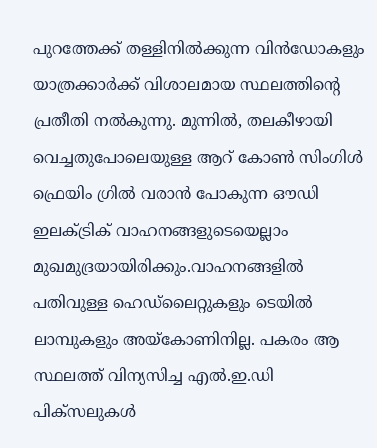പുറത്തേക്ക് തള്ളിനില്‍ക്കുന്ന വിന്‍ഡോകളും യാത്രക്കാര്‍ക്ക് വിശാലമായ സ്ഥലത്തിന്റെ പ്രതീതി നല്‍കുന്നു. മുന്നില്‍, തലകീഴായി വെച്ചതുപോലെയുള്ള ആറ് കോണ്‍ സിംഗിള്‍ ഫ്രെയിം ഗ്രില്‍ വരാന്‍ പോകുന്ന ഔഡി ഇലക്ട്രിക് വാഹനങ്ങളുടെയെല്ലാം മുഖമുദ്രയായിരിക്കും.വാഹനങ്ങളില്‍ പതിവുള്ള ഹെഡ്ലൈറ്റുകളും ടെയില്‍ ലാമ്പുകളും അയ്കോണിനില്ല. പകരം ആ സ്ഥലത്ത് വിന്യസിച്ച എല്‍.ഇ.ഡി പിക്സലുകള്‍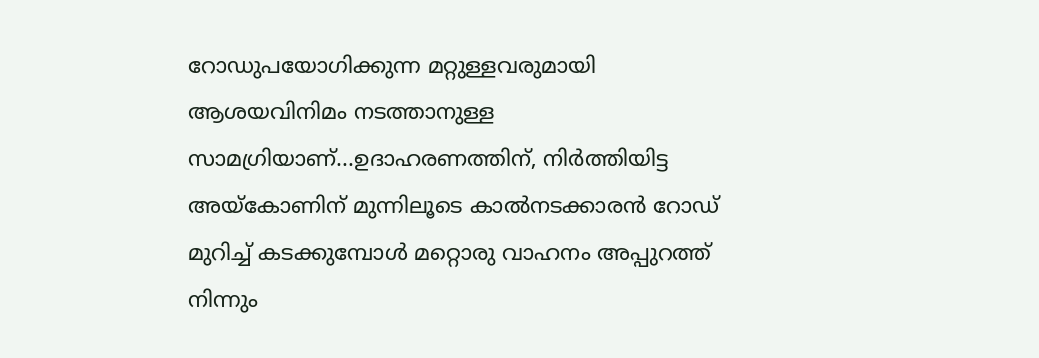റോഡുപയോഗിക്കുന്ന മറ്റുള്ളവരുമായി ആശയവിനിമം നടത്താനുള്ള സാമഗ്രിയാണ്...ഉദാഹരണത്തിന്, നിര്‍ത്തിയിട്ട അയ്കോണിന് മുന്നിലൂടെ കാല്‍നടക്കാരന്‍ റോഡ് മുറിച്ച് കടക്കുമ്പോള്‍ മറ്റൊരു വാഹനം അപ്പുറത്ത് നിന്നും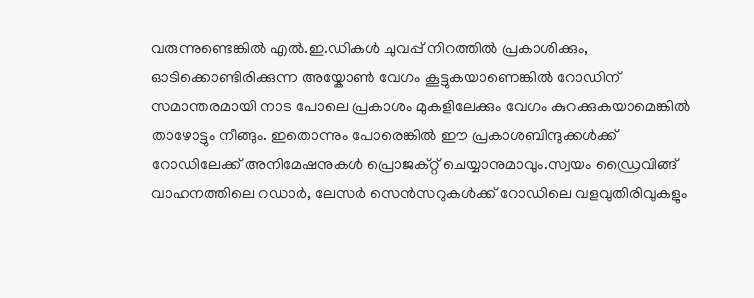വരുന്നുണ്ടെങ്കില്‍ എല്‍.ഇ.ഡികള്‍ ചുവപ്പ് നിറത്തില്‍ പ്രകാശിക്കും, ഓടിക്കൊണ്ടിരിക്കുന്ന അയ്കോണ്‍ വേഗം കൂട്ടുകയാണെങ്കില്‍ റോഡിന് സമാന്തരമായി നാട പോലെ പ്രകാശം മുകളിലേക്കും വേഗം കുറക്കുകയാമെങ്കില്‍ താഴോട്ടും നീങ്ങും. ഇതൊന്നും പോരെങ്കില്‍ ഈ പ്രകാശബിന്ദുക്കള്‍ക്ക് റോഡിലേക്ക് അനിമേഷനുകള്‍ പ്രൊജക്റ്റ് ചെയ്യാനുമാവും.സ്വയം ഡ്രൈവിങ്ങ് വാഹനത്തിലെ റഡാര്‍, ലേസര്‍ സെന്‍സറുകള്‍ക്ക് റോഡിലെ വളവുതിരിവുകളും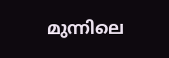മുന്നിലെ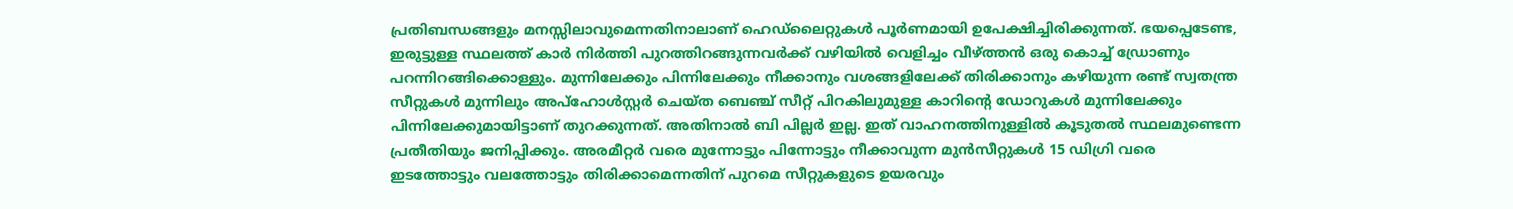പ്രതിബന്ധങ്ങളും മനസ്സിലാവുമെന്നതിനാലാണ് ഹെഡ്ലൈറ്റുകള്‍ പൂര്‍ണമായി ഉപേക്ഷിച്ചിരിക്കുന്നത്. ഭയപ്പെടേണ്ട, ഇരുട്ടുള്ള സ്ഥലത്ത് കാര്‍ നിര്‍ത്തി പുറത്തിറങ്ങുന്നവര്‍ക്ക് വഴിയില്‍ വെളിച്ചം വീഴ്ത്തന്‍ ഒരു കൊച്ച് ഡ്രോണും പറന്നിറങ്ങിക്കൊള്ളും. മുന്നിലേക്കും പിന്നിലേക്കും നീക്കാനും വശങ്ങളിലേക്ക് തിരിക്കാനും കഴിയുന്ന രണ്ട് സ്വതന്ത്ര സീറ്റുകള്‍ മുന്നിലും അപ്ഹോള്‍സ്റ്റര്‍ ചെയ്ത ബെഞ്ച് സീറ്റ് പിറകിലുമുള്ള കാറിന്റെ ഡോറുകള്‍ മുന്നിലേക്കും പിന്നിലേക്കുമായിട്ടാണ് തുറക്കുന്നത്. അതിനാല്‍ ബി പില്ലര്‍ ഇല്ല. ഇത് വാഹനത്തിനുള്ളില്‍ കൂടുതല്‍ സ്ഥലമുണ്ടെന്ന പ്രതീതിയും ജനിപ്പിക്കും. അരമീറ്റര്‍ വരെ മുന്നോട്ടും പിന്നോട്ടും നീക്കാവുന്ന മുന്‍സീറ്റുകള്‍ 15 ഡിഗ്രി വരെ ഇടത്തോട്ടും വലത്തോട്ടും തിരിക്കാമെന്നതിന് പുറമെ സീറ്റുകളുടെ ഉയരവും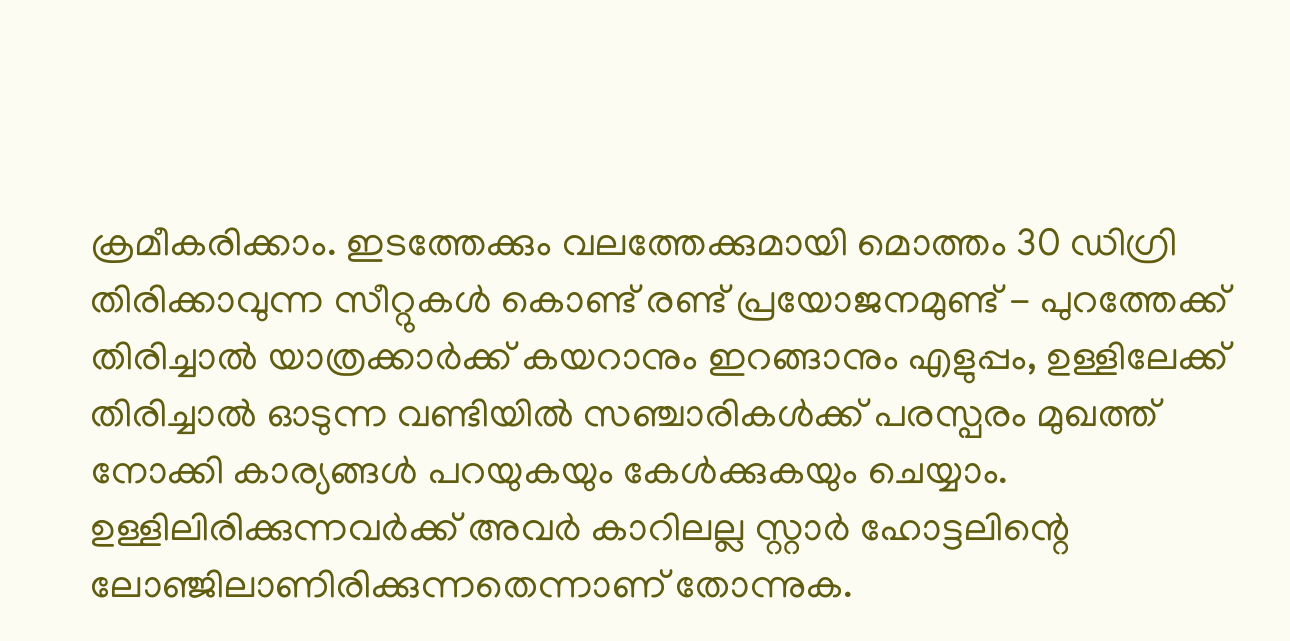ക്രമീകരിക്കാം. ഇടത്തേക്കും വലത്തേക്കുമായി മൊത്തം 30 ഡിഗ്രി തിരിക്കാവുന്ന സീറ്റുകള്‍ കൊണ്ട് രണ്ട് പ്രയോജനമുണ്ട് - പുറത്തേക്ക് തിരിച്ചാല്‍ യാത്രക്കാര്‍ക്ക് കയറാനും ഇറങ്ങാനും എളുപ്പം, ഉള്ളിലേക്ക് തിരിച്ചാല്‍ ഓടുന്ന വണ്ടിയില്‍ സഞ്ചാരികള്‍ക്ക് പരസ്പരം മുഖത്ത് നോക്കി കാര്യങ്ങള്‍ പറയുകയും കേള്‍ക്കുകയും ചെയ്യാം. ഉള്ളിലിരിക്കുന്നവര്‍ക്ക് അവര്‍ കാറിലല്ല സ്റ്റാര്‍ ഹോട്ടലിന്റെ ലോഞ്ജിലാണിരിക്കുന്നതെന്നാണ് തോന്നുക.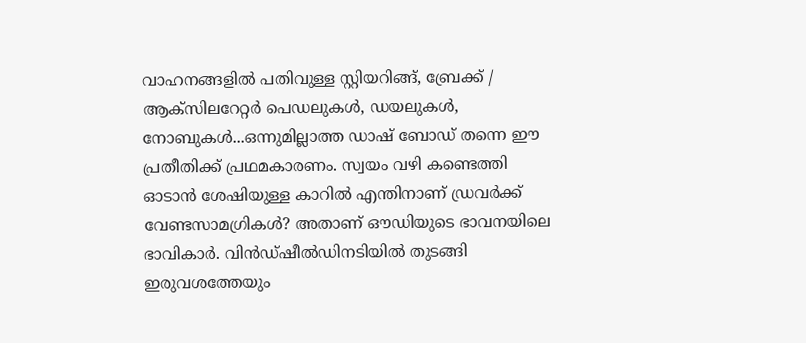വാഹനങ്ങളില്‍ പതിവുള്ള സ്റ്റിയറിങ്ങ്, ബ്രേക്ക് / ആക്സിലറേറ്റര്‍ പെഡലുകള്‍, ഡയലുകള്‍, നോബുകള്‍...ഒന്നുമില്ലാത്ത ഡാഷ് ബോഡ് തന്നെ ഈ പ്രതീതിക്ക് പ്രഥമകാരണം. സ്വയം വഴി കണ്ടെത്തി ഓടാന്‍ ശേഷിയുള്ള കാറില്‍ എന്തിനാണ് ഡ്രവര്‍ക്ക് വേണ്ടസാമഗ്രികള്‍? അതാണ് ഔഡിയുടെ ഭാവനയിലെ ഭാവികാര്‍. വിന്‍ഡ്ഷീല്‍ഡിനടിയില്‍ തുടങ്ങി ഇരുവശത്തേയും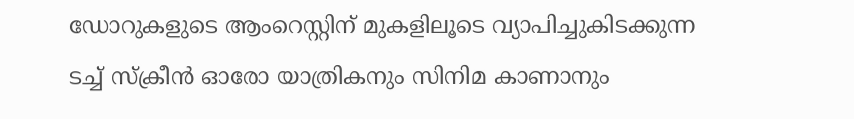ഡോറുകളുടെ ആംറെസ്റ്റിന് മുകളിലൂടെ വ്യാപിച്ചുകിടക്കുന്ന ടച്ച് സ്‌ക്രീന്‍ ഓരോ യാത്രികനും സിനിമ കാണാനും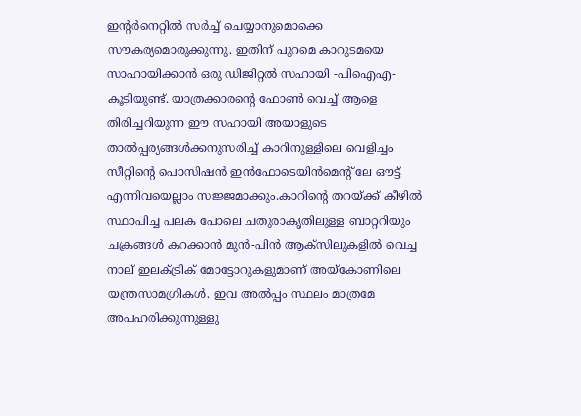ഇന്റര്‍നെറ്റില്‍ സര്‍ച്ച് ചെയ്യാനുമൊക്കെ സൗകര്യമൊരുക്കുന്നു. ഇതിന് പുറമെ കാറുടമയെ സാഹായിക്കാന്‍ ഒരു ഡിജിറ്റല്‍ സഹായി -പിഐഎ- കൂടിയുണ്ട്. യാത്രക്കാരന്റെ ഫോണ്‍ വെച്ച് ആളെ തിരിച്ചറിയുന്ന ഈ സഹായി അയാളുടെ താല്‍പ്പര്യങ്ങള്‍ക്കനുസരിച്ച് കാറിനുള്ളിലെ വെളിച്ചം സീറ്റിന്റെ പൊസിഷന്‍ ഇന്‍ഫോടെയിന്‍മെന്റ് ലേ ഔട്ട് എന്നിവയെല്ലാം സജ്ജമാക്കും.കാറിന്റെ തറയ്ക്ക് കീഴില്‍ സ്ഥാപിച്ച പലക പോലെ ചതുരാകൃതിലുള്ള ബാറ്ററിയും ചക്രങ്ങള്‍ കറക്കാന്‍ മുന്‍-പിന്‍ ആക്സിലുകളില്‍ വെച്ച നാല് ഇലക്ട്രിക് മോട്ടോറുകളുമാണ് അയ്കോണിലെ യന്ത്രസാമഗ്രികള്‍. ഇവ അല്‍പ്പം സ്ഥലം മാത്രമേ അപഹരിക്കുന്നുള്ളു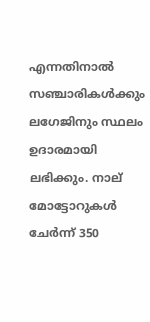എന്നതിനാല്‍ സഞ്ചാരികള്‍ക്കും ലഗേജിനും സ്ഥലം ഉദാരമായി ലഭിക്കും. നാല് മോട്ടോറുകള്‍ ചേര്‍ന്ന് 350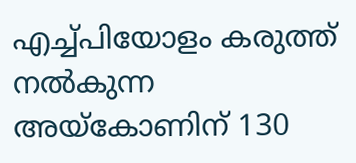എച്ച്പിയോളം കരുത്ത് നല്‍കുന്ന അയ്കോണിന് 130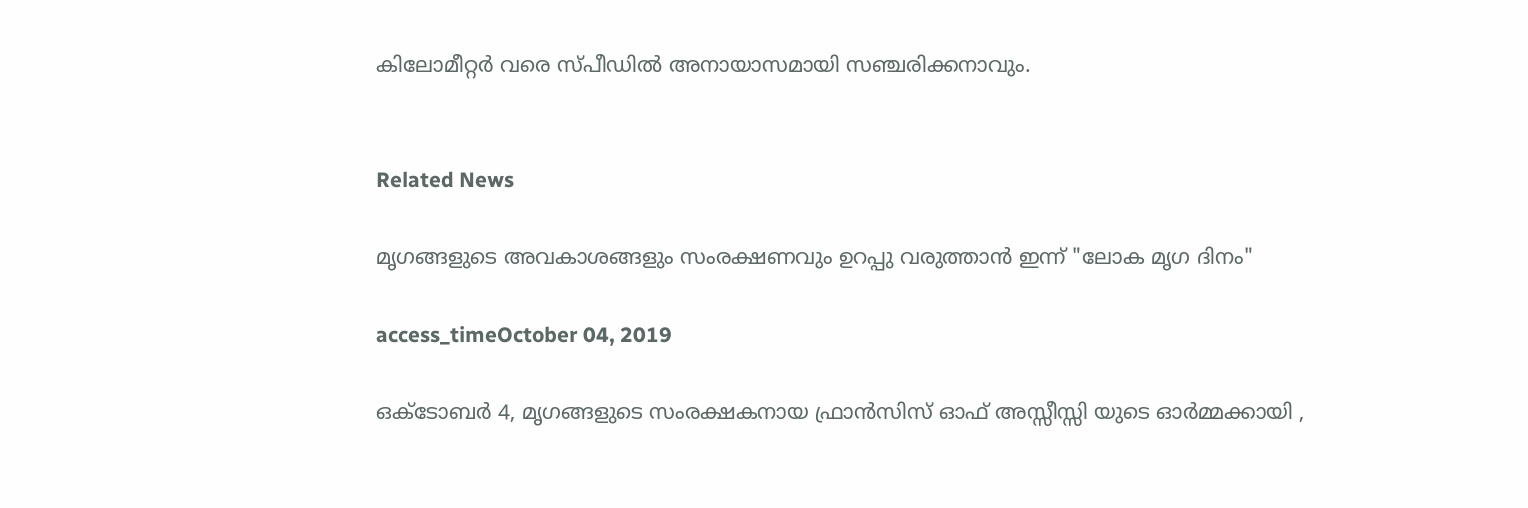കിലോമീറ്റര്‍ വരെ സ്പീഡില്‍ അനായാസമായി സഞ്ചരിക്കനാവും.


Related News

മൃഗങ്ങളുടെ അവകാശങ്ങളും സംരക്ഷണവും ഉറപ്പു വരുത്താൻ ഇന്ന് "ലോക മൃഗ ദിനം"

access_timeOctober 04, 2019

ഒക്ടോബർ 4, മൃഗങ്ങളുടെ സംരക്ഷകനായ ഫ്രാൻസിസ് ഓഫ് അസ്സീസ്സി യുടെ ഓർമ്മക്കായി ,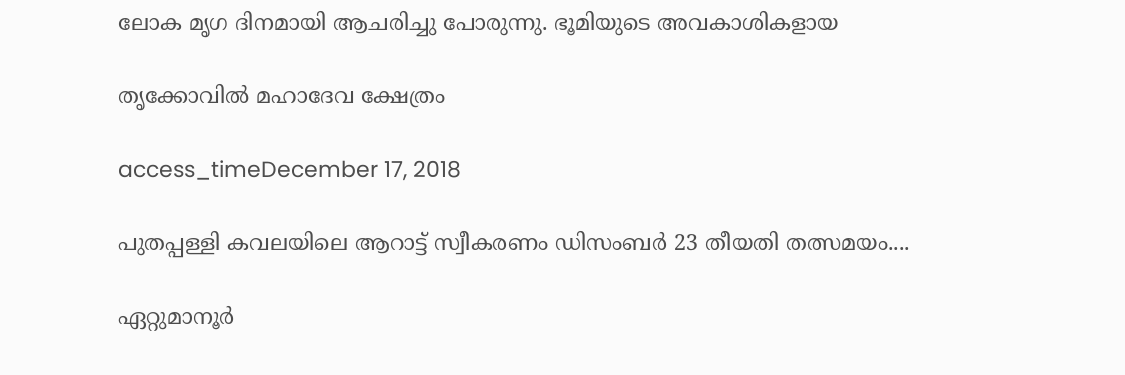ലോക മൃഗ ദിനമായി ആചരിച്ചു പോരുന്നു. ഭൂമിയുടെ അവകാശികളായ

തൃക്കോവിൽ മഹാദേവ ക്ഷേത്രം

access_timeDecember 17, 2018

പുതപ്പള്ളി കവലയിലെ ആറാട്ട് സ്വീകരണം ഡിസംബർ 23 തീയതി തത്സമയം....

ഏറ്റുമാനൂർ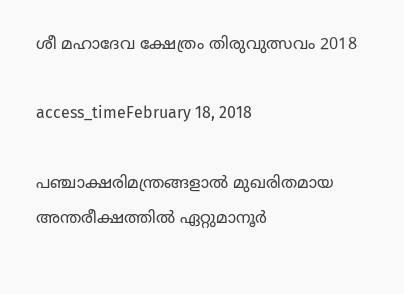ശീ മഹാദേവ ക്ഷേത്രം തിരുവുത്സവം 2018

access_timeFebruary 18, 2018

പഞ്ചാക്ഷരിമന്ത്രങ്ങളാൽ‍ മുഖരിതമായ അന്തരീക്ഷത്തിൽ ഏറ്റുമാനൂർ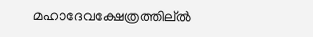മഹാദേവക്ഷേത്രത്തില്ൽ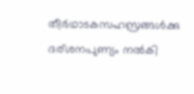തീര്‍ഥാടകസഹസ്രങ്ങൾക്കു ദര്ശനപുണ്യം നൽകി